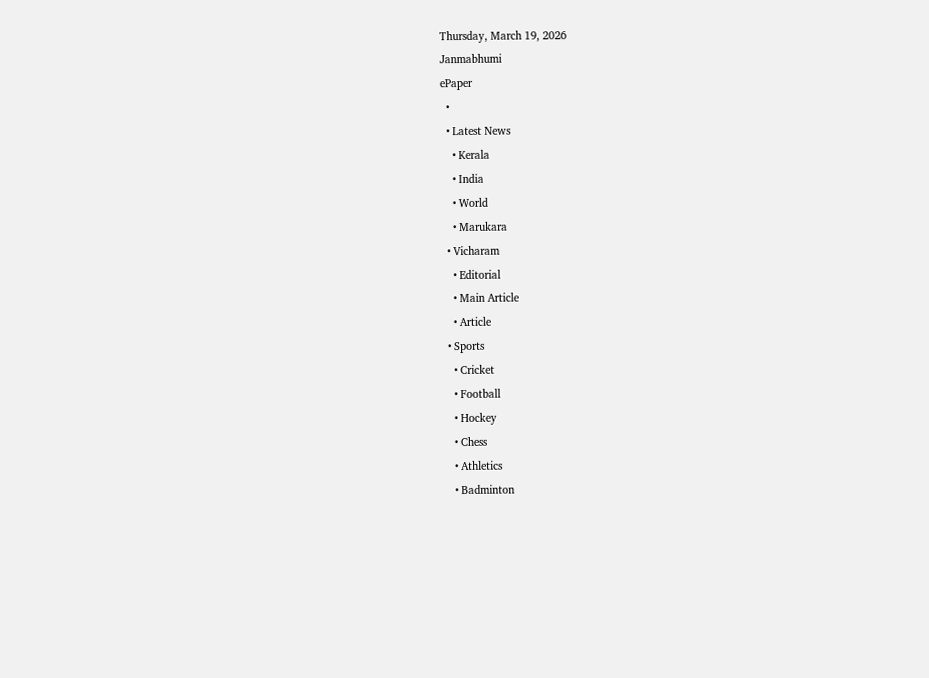Thursday, March 19, 2026
Janmabhumi
ePaper
  •
  • Latest News
    • Kerala
    • India
    • World
    • Marukara
  • Vicharam
    • Editorial
    • Main Article
    • Article
  • Sports
    • Cricket
    • Football
    • Hockey
    • Chess
    • Athletics
    • Badminton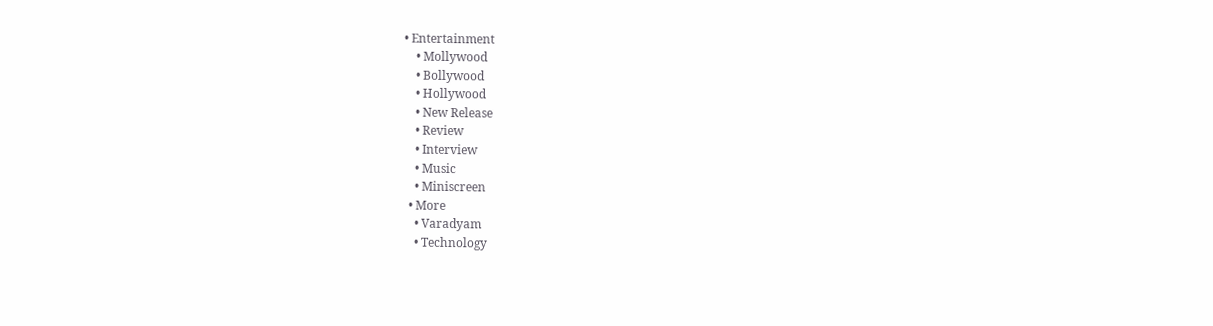• Entertainment
    • Mollywood
    • Bollywood
    • Hollywood
    • New Release
    • Review
    • Interview
    • Music
    • Miniscreen
  • More
    • Varadyam
    • Technology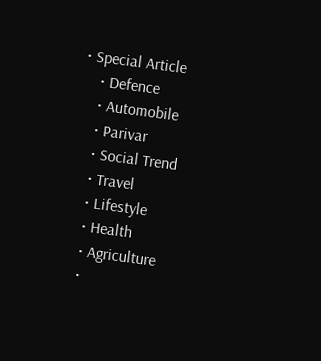• Special Article
    • Defence
    • Automobile
    • Parivar
    • Social Trend
    • Travel
    • Lifestyle
    • Health
    • Agriculture
    •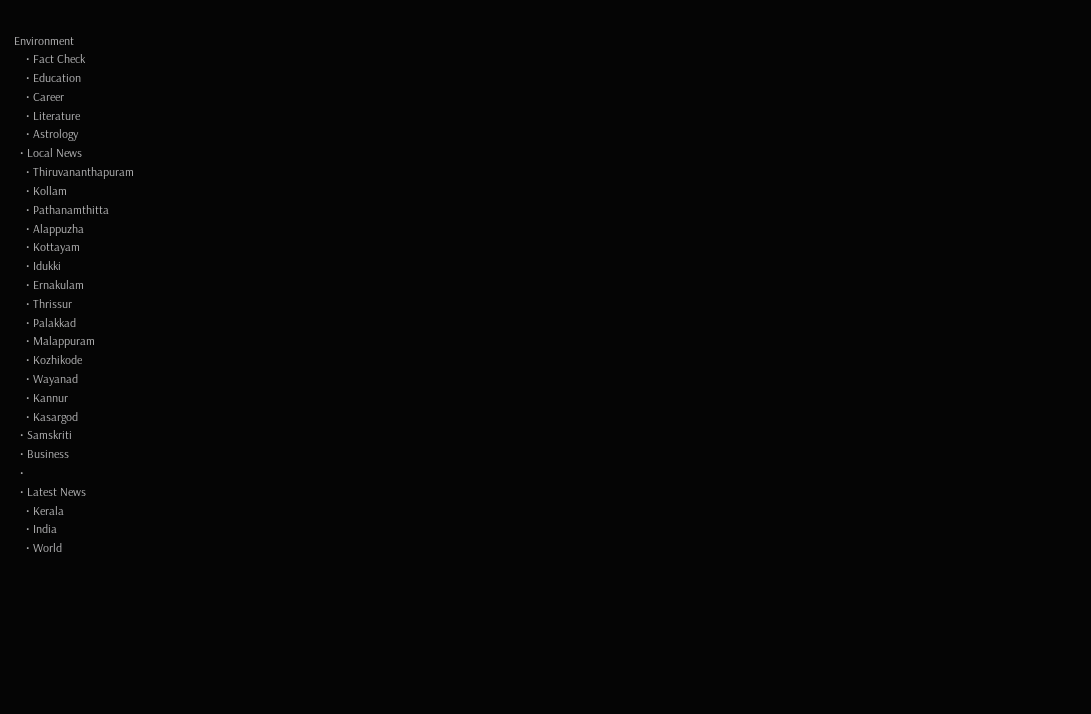Environment
    • Fact Check
    • Education
    • Career
    • Literature
    • Astrology
  • Local News
    • Thiruvananthapuram
    • Kollam
    • Pathanamthitta
    • Alappuzha
    • Kottayam
    • Idukki
    • Ernakulam
    • Thrissur
    • Palakkad
    • Malappuram
    • Kozhikode
    • Wayanad
    • Kannur
    • Kasargod
  • Samskriti
  • Business
  •
  • Latest News
    • Kerala
    • India
    • World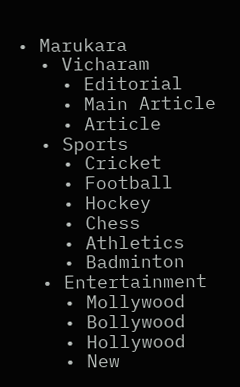• Marukara
  • Vicharam
    • Editorial
    • Main Article
    • Article
  • Sports
    • Cricket
    • Football
    • Hockey
    • Chess
    • Athletics
    • Badminton
  • Entertainment
    • Mollywood
    • Bollywood
    • Hollywood
    • New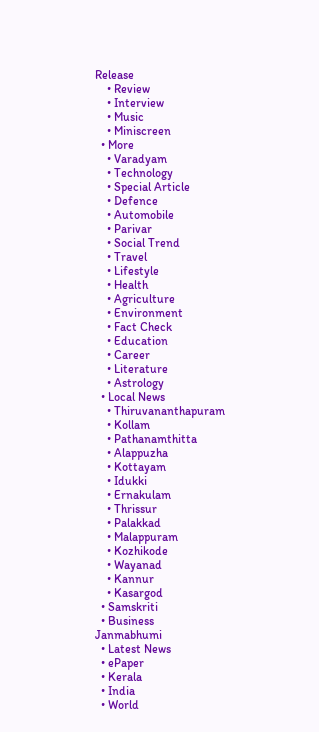Release
    • Review
    • Interview
    • Music
    • Miniscreen
  • More
    • Varadyam
    • Technology
    • Special Article
    • Defence
    • Automobile
    • Parivar
    • Social Trend
    • Travel
    • Lifestyle
    • Health
    • Agriculture
    • Environment
    • Fact Check
    • Education
    • Career
    • Literature
    • Astrology
  • Local News
    • Thiruvananthapuram
    • Kollam
    • Pathanamthitta
    • Alappuzha
    • Kottayam
    • Idukki
    • Ernakulam
    • Thrissur
    • Palakkad
    • Malappuram
    • Kozhikode
    • Wayanad
    • Kannur
    • Kasargod
  • Samskriti
  • Business
Janmabhumi
  • Latest News
  • ePaper
  • Kerala
  • India
  • World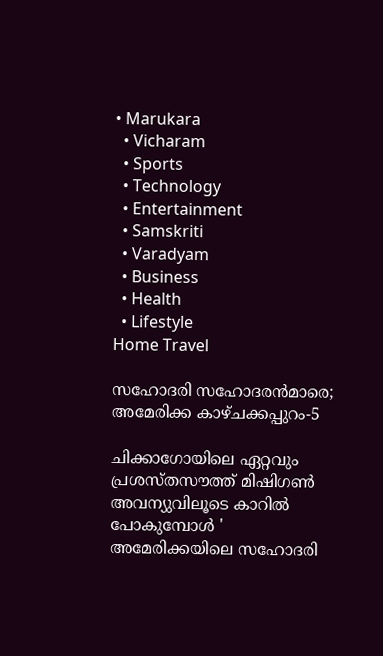• Marukara
  • Vicharam
  • Sports
  • Technology
  • Entertainment
  • Samskriti
  • Varadyam
  • Business
  • Health
  • Lifestyle
Home Travel

സഹോദരി സഹോദരന്‍മാരെ; അമേരിക്ക കാഴ്ചക്കപ്പുറം-5

ചിക്കാഗോയിലെ ഏറ്റവും പ്രശസ്തസൗത്ത് മിഷിഗണ്‍ അവന്യുവിലൂടെ കാറില്‍ പോകുമ്പോള്‍ ' അമേരിക്കയിലെ സഹോദരി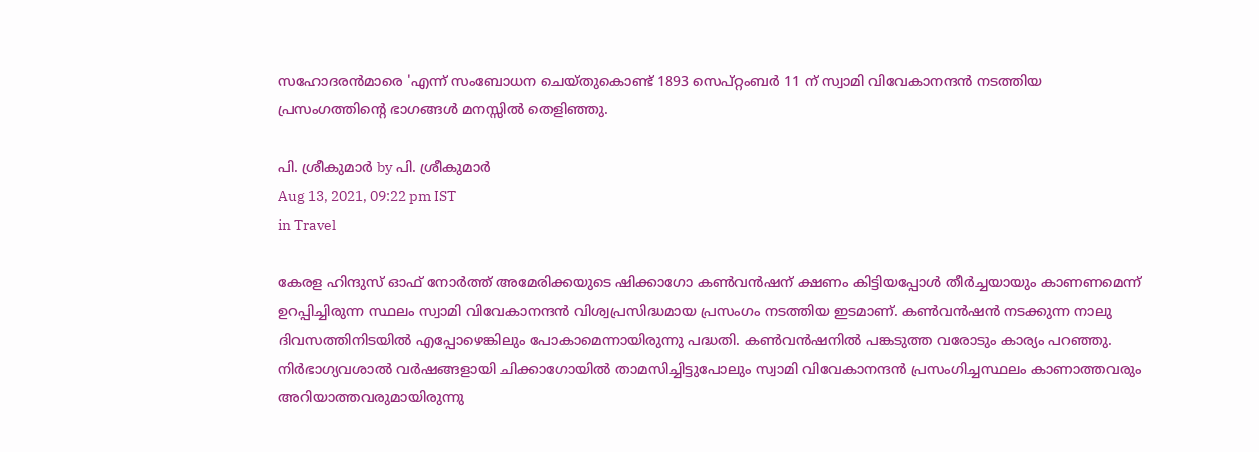സഹോദരന്‍മാരെ 'എന്ന് സംബോധന ചെയ്തുകൊണ്ട് 1893 സെപ്റ്റംബര്‍ 11 ന് സ്വാമി വിവേകാനന്ദന്‍ നടത്തിയ പ്രസംഗത്തിന്റെ ഭാഗങ്ങള്‍ മനസ്സില്‍ തെളിഞ്ഞു.

പി. ശ്രീകുമാര്‍ by പി. ശ്രീകുമാര്‍
Aug 13, 2021, 09:22 pm IST
in Travel

കേരള ഹിന്ദുസ് ഓഫ് നോര്‍ത്ത് അമേരിക്കയുടെ ഷിക്കാഗോ കണ്‍വന്‍ഷന് ക്ഷണം കിട്ടിയപ്പോള്‍ തീര്‍ച്ചയായും കാണണമെന്ന് ഉറപ്പിച്ചിരുന്ന സ്ഥലം സ്വാമി വിവേകാനന്ദന്‍ വിശ്വപ്രസിദ്ധമായ പ്രസംഗം നടത്തിയ ഇടമാണ്. കണ്‍വന്‍ഷന്‍ നടക്കുന്ന നാലു ദിവസത്തിനിടയില്‍ എപ്പോഴെങ്കിലും പോകാമെന്നായിരുന്നു പദ്ധതി. കണ്‍വന്‍ഷനില്‍ പങ്കടുത്ത വരോടും കാര്യം പറഞ്ഞു. നിര്‍ഭാഗ്യവശാല്‍ വര്‍ഷങ്ങളായി ചിക്കാഗോയില്‍ താമസിച്ചിട്ടുപോലും സ്വാമി വിവേകാനന്ദന്‍ പ്രസംഗിച്ചസ്ഥലം കാണാത്തവരും അറിയാത്തവരുമായിരുന്നു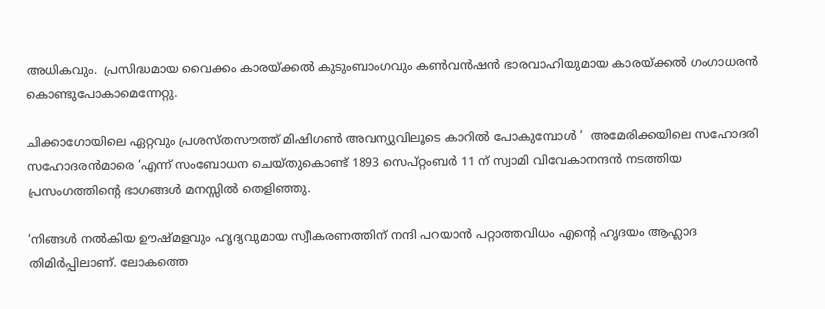അധികവും.  പ്രസിദ്ധമായ വൈക്കം കാരയ്‌ക്കല്‍ കുടുംബാംഗവും കണ്‍വന്‍ഷന്‍ ഭാരവാഹിയുമായ കാരയ്‌ക്കല്‍ ഗംഗാധരന്‍   കൊണ്ടുപോകാമെന്നേറ്റു.

ചിക്കാഗോയിലെ ഏറ്റവും പ്രശസ്തസൗത്ത് മിഷിഗണ്‍ അവന്യുവിലൂടെ കാറില്‍ പോകുമ്പോള്‍ ‘  അമേരിക്കയിലെ സഹോദരി സഹോദരന്‍മാരെ ‘എന്ന് സംബോധന ചെയ്തുകൊണ്ട് 1893 സെപ്റ്റംബര്‍ 11 ന് സ്വാമി വിവേകാനന്ദന്‍ നടത്തിയ പ്രസംഗത്തിന്റെ ഭാഗങ്ങള്‍ മനസ്സില്‍ തെളിഞ്ഞു.

‘നിങ്ങള്‍ നല്‍കിയ ഊഷ്മളവും ഹൃദ്യവുമായ സ്വീകരണത്തിന് നന്ദി പറയാന്‍ പറ്റാത്തവിധം എന്റെ ഹൃദയം ആഹ്ലാദ തിമിര്‍പ്പിലാണ്. ലോകത്തെ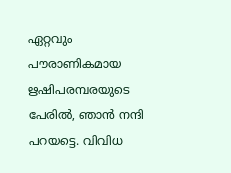ഏറ്റവും പൗരാണികമായ ഋഷിപരമ്പരയുടെ പേരില്‍, ഞാന്‍ നന്ദി പറയട്ടെ. വിവിധ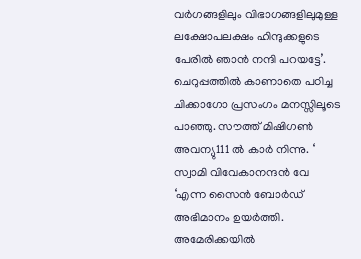വര്‍ഗങ്ങളിലും വിഭാഗങ്ങളിലുമുള്ള ലക്ഷോപലക്ഷം ഹിന്ദുക്കളുടെ പേരില്‍ ഞാന്‍ നന്ദി പറയട്ടേ’. ചെറുപ്പത്തില്‍ കാണാതെ പഠിച്ച ചിക്കാഗോ പ്രസംഗം മനസ്സിലൂടെ പാഞ്ഞു. സൗത്ത് മിഷിഗണ്‍ അവന്യു111 ല്‍ കാര്‍ നിന്നു. ‘ സ്വാമി വിവേകാനന്ദന്‍ വേ ‘എന്ന സൈന്‍ ബോര്‍ഡ് അഭിമാനം ഉയര്‍ത്തി. അമേരിക്കയില്‍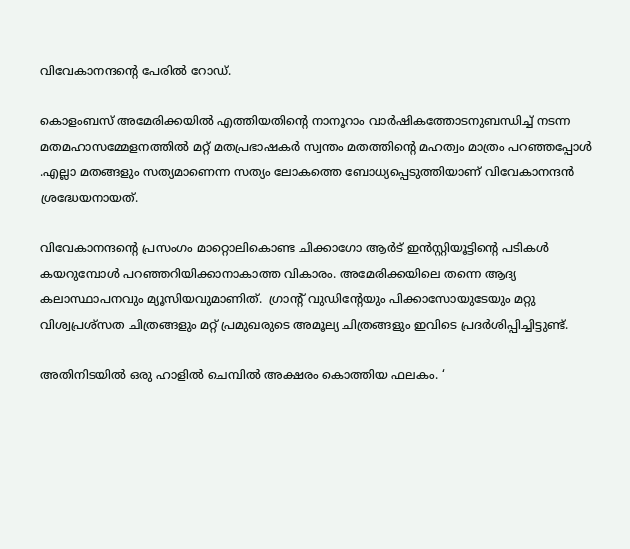വിവേകാനന്ദന്റെ പേരില്‍ റോഡ്.

കൊളംബസ് അമേരിക്കയില്‍ എത്തിയതിന്റെ നാനൂറാം വാര്‍ഷികത്തോടനുബന്ധിച്ച് നടന്ന മതമഹാസമ്മേളനത്തില്‍ മറ്റ് മതപ്രഭാഷകര്‍ സ്വന്തം മതത്തിന്റെ മഹത്വം മാത്രം പറഞ്ഞപ്പോള്‍ .എല്ലാ മതങ്ങളും സത്യമാണെന്ന സത്യം ലോകത്തെ ബോധ്യപ്പെടുത്തിയാണ് വിവേകാനന്ദന്‍ ശ്രദ്ധേയനായത്.

വിവേകാനന്ദന്റെ പ്രസംഗം മാറ്റൊലികൊണ്ട ചിക്കാഗോ ആര്‍ട് ഇന്‍സ്റ്റിയൂട്ടിന്റെ പടികള്‍ കയറുമ്പോള്‍ പറഞ്ഞറിയിക്കാനാകാത്ത വികാരം. അമേരിക്കയിലെ തന്നെ ആദ്യ കലാസ്ഥാപനവും മ്യൂസിയവുമാണിത്.  ഗ്രാന്റ് വുഡിന്റേയും പിക്കാസോയുടേയും മറ്റു വിശ്വപ്രശ്‌സത ചിത്രങ്ങളും മറ്റ് പ്രമുഖരുടെ അമൂല്യ ചിത്രങ്ങളും ഇവിടെ പ്രദര്‍ശിപ്പിച്ചിട്ടുണ്ട്.

അതിനിടയില്‍ ഒരു ഹാളില്‍ ചെമ്പില്‍ അക്ഷരം കൊത്തിയ ഫലകം. ‘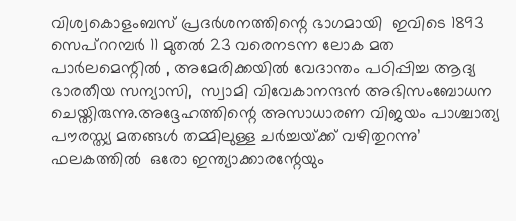വിശ്വകൊളംബസ് പ്രദര്‍ശനത്തിന്റെ ഭാഗമായി  ഇവിടെ 1893 സെപ്‌ററമ്പര്‍ 11 മുതല്‍ 23 വരെനടന്ന ലോക മത പാര്‍ലമെന്റില്‍ , അമേരിക്കയില്‍ വേദാന്തം പഠിപ്പിച്ച ആദ്യ ഭാരതീയ സന്യാസി,  സ്വാമി വിവേകാനന്ദന്‍ അഭിസംബോധന ചെയ്തിരുന്നു.അദ്ദേഹത്തിന്റെ അസാധാരണ വിജയം പാശ്ചാത്യ പൗരസ്ത്യ മതങ്ങള്‍ തമ്മിലുള്ള ചര്‍ച്ചയ്‌ക്ക് വഴിതുറന്നു’ ഫലകത്തില്‍  ഒരോ ഇന്ത്യാക്കാരന്റേയും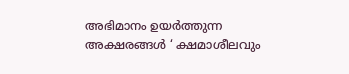അഭിമാനം ഉയര്‍ത്തുന്ന അക്ഷരങ്ങള്‍ ‘ ക്ഷമാശീലവും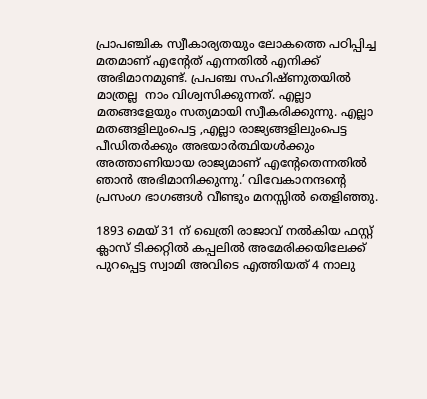പ്രാപഞ്ചിക സ്വീകാര്യതയും ലോകത്തെ പഠിപ്പിച്ച മതമാണ് എന്റേത് എന്നതില്‍ എനിക്ക് അഭിമാനമുണ്ട്. പ്രപഞ്ച സഹിഷ്ണുതയില്‍ മാത്രല്ല  നാം വിശ്വസിക്കുന്നത്. എല്ലാ മതങ്ങളേയും സത്യമായി സ്വീകരിക്കുന്നു. എല്ലാ മതങ്ങളിലുംപെട്ട ,എല്ലാ രാജ്യങ്ങളിലുംപെട്ട പീഡിതര്‍ക്കും അഭയാര്‍ത്ഥിയള്‍ക്കും അത്താണിയായ രാജ്യമാണ് എന്റേതെന്നതില്‍ ഞാന്‍ അഭിമാനിക്കുന്നു.’ വിവേകാനന്ദന്റെ പ്രസംഗ ഭാഗങ്ങള്‍ വീണ്ടും മനസ്സില്‍ തെളിഞ്ഞു.

1893 മെയ് 31 ന് ഖെത്രി രാജാവ് നല്‍കിയ ഫസ്റ്റ് ക്ലാസ് ടിക്കറ്റില്‍ കപ്പലില്‍ അമേരിക്കയിലേക്ക് പുറപ്പെട്ട സ്വാമി അവിടെ എത്തിയത് 4 നാലു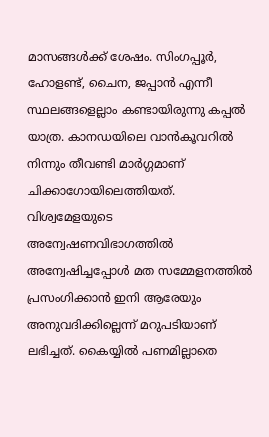മാസങ്ങള്‍ക്ക് ശേഷം. സിംഗപ്പൂര്‍, ഹോളണ്ട്, ചൈന, ജപ്പാന്‍ എന്നീ സ്ഥലങ്ങളെല്ലാം കണ്ടായിരുന്നു കപ്പല്‍ യാത്ര. കാനഡയിലെ വാന്‍കൂവറില്‍ നിന്നും തീവണ്ടി മാര്‍ഗ്ഗമാണ് ചിക്കാഗോയിലെത്തിയത്. വിശ്വമേളയുടെ അന്വേഷണവിഭാഗത്തില്‍ അന്വേഷിച്ചപ്പോള്‍ മത സമ്മേളനത്തില്‍ പ്രസംഗിക്കാന്‍ ഇനി ആരേയും അനുവദിക്കില്ലെന്ന് മറുപടിയാണ് ലഭിച്ചത്. കൈയ്യില്‍ പണമില്ലാതെ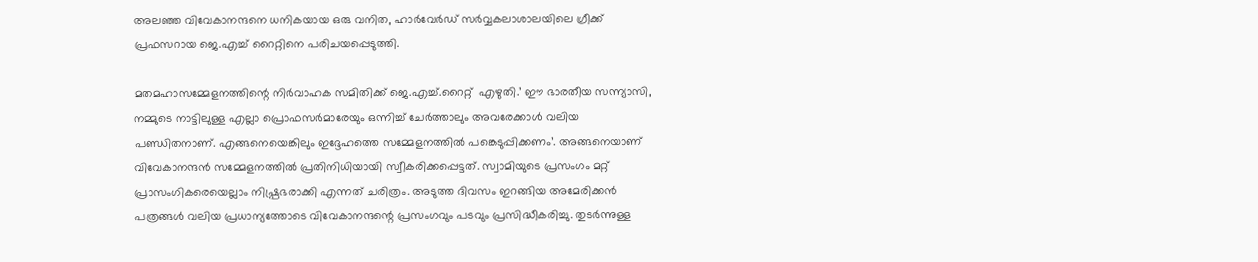അലഞ്ഞ വിവേകാനന്ദനെ ധനികയായ ഒരു വനിത, ഹാര്‍വേര്‍ഡ് സര്‍വ്വകലാശാലയിലെ ഗ്രീക്ക് പ്രഫസറായ ജെ.എച്ച് റൈറ്റിനെ പരിചയപ്പെടുത്തി.

മതമഹാസമ്മേളനത്തിന്റെ നിര്‍വാഹക സമിതിക്ക് ജെ.എച്ച്.റൈറ്റ്  എഴുതി.’ ഈ ഭാരതീയ സന്ന്യാസി, നമ്മുടെ നാട്ടിലുള്ള എല്ലാ പ്രൊഫസര്‍മാരേയും ഒന്നിച്ച് ചേര്‍ത്താലും അവരേക്കാള്‍ വലിയ പണ്ഡിതനാണ്. എങ്ങനെയെങ്കിലും ഇദ്ദേഹത്തെ സമ്മേളനത്തില്‍ പങ്കെടുപ്പിക്കണം’. അങ്ങനെയാണ് വിവേകാനന്ദന്‍ സമ്മേളനത്തില്‍ പ്രതിനിധിയായി സ്വീകരിക്കപ്പെട്ടത്. സ്വാമിയുടെ പ്രസംഗം മറ്റ് പ്രാസംഗികരെയെല്ലാം നിഷ്പ്രഭരാക്കി എന്നത് ചരിത്രം. അടുത്ത ദിവസം ഇറങ്ങിയ അമേരിക്കന്‍ പത്രങ്ങള്‍ വലിയ പ്രധാന്യത്തോടെ വിവേകാനന്ദന്റെ പ്രസംഗവും പടവും പ്രസിദ്ധീകരിച്ചു. തുടര്‍ന്നുള്ള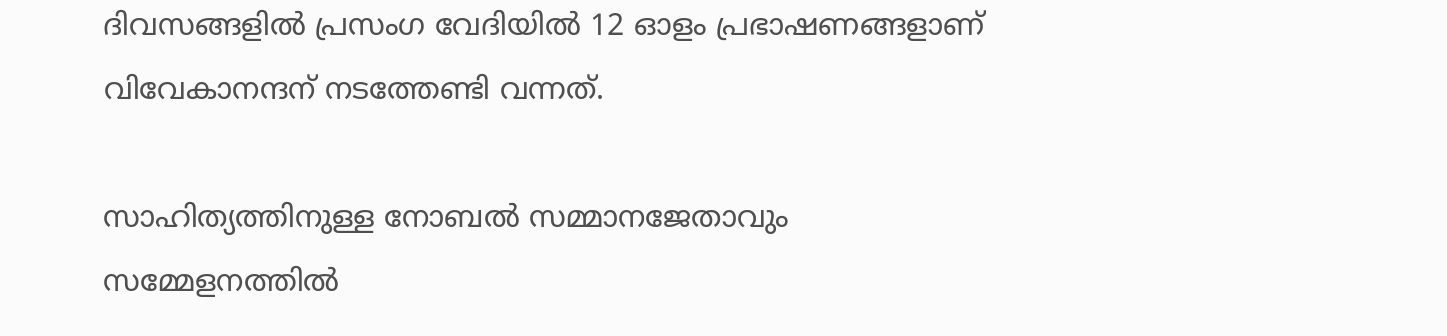ദിവസങ്ങളില്‍ പ്രസംഗ വേദിയില്‍ 12 ഓളം പ്രഭാഷണങ്ങളാണ് വിവേകാനന്ദന് നടത്തേണ്ടി വന്നത്.

സാഹിത്യത്തിനുള്ള നോബല്‍ സമ്മാനജേതാവും സമ്മേളനത്തില്‍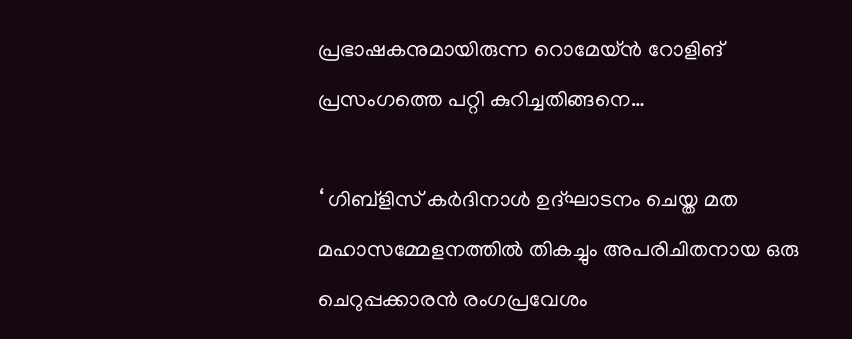പ്രഭാഷകനുമായിരുന്ന റൊമേയ്ന്‍ റോളിങ് പ്രസംഗത്തെ പറ്റി കുറിച്ചതിങ്ങനെ…

‘ ഗിബ്‌ളിസ് കര്‍ദിനാള്‍ ഉദ്ഘാടനം ചെയ്ത മത മഹാസമ്മേളനത്തില്‍ തികച്ചും അപരിചിതനായ ഒരു ചെറുപ്പക്കാരന്‍ രംഗപ്രവേശം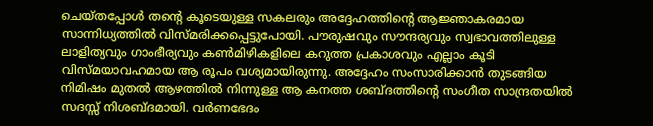ചെയ്തപ്പോള്‍ തന്റെ കൂടെയുള്ള സകലരും അദ്ദേഹത്തിന്റെ ആജ്ഞാകരമായ  സാന്നിധ്യത്തില്‍ വിസ്മരിക്കപ്പെട്ടുപോയി. പൗരുഷവും സൗന്ദര്യവും സ്വഭാവത്തിലുള്ള ലാളിത്യവും ഗാംഭീര്യവും കണ്‍മിഴികളിലെ കറുത്ത പ്രകാശവും എല്ലാം കൂടി വിസ്മയാവഹമായ ആ രൂപം വശ്യമായിരുന്നു. അദ്ദേഹം സംസാരിക്കാന്‍ തുടങ്ങിയ നിമിഷം മുതല്‍ ആഴത്തില്‍ നിന്നുള്ള ആ കനത്ത ശബ്ദത്തിന്റെ സംഗീത സാന്ദ്രതയില്‍ സദസ്സ് നിശബ്ദമായി. വര്‍ണഭേദം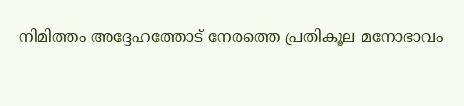നിമിത്തം അദ്ദേഹത്തോട് നേരത്തെ പ്രതികൂല മനോഭാവം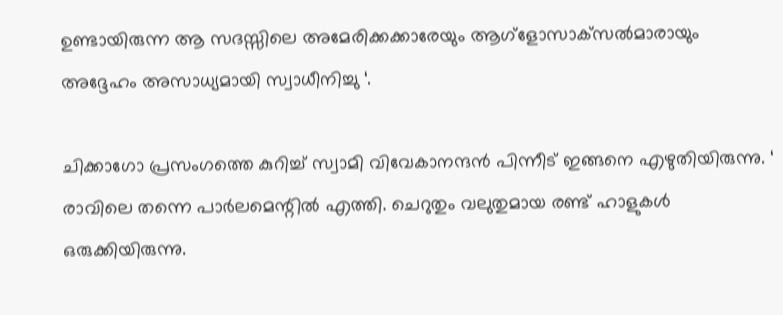ഉണ്ടായിരുന്ന ആ സദസ്സിലെ അമേരിക്കക്കാരേയും ആഗ്‌ളോസാക്‌സല്‍മാരായും അദ്ദേഹം അസാധ്യമായി സ്വാധീനിച്ചു ‘.

ചിക്കാഗോ പ്രസംഗത്തെ കുറിച്ച് സ്വാമി വിവേകാനന്ദന്‍ പിന്നീട് ഇങ്ങനെ എഴുതിയിരുന്നു. ‘ രാവിലെ തന്നെ പാര്‍ലമെന്റില്‍ എത്തി. ചെറുതും വലുതുമായ രണ്ട് ഹാളുകള്‍ ഒരുക്കിയിരുന്നു.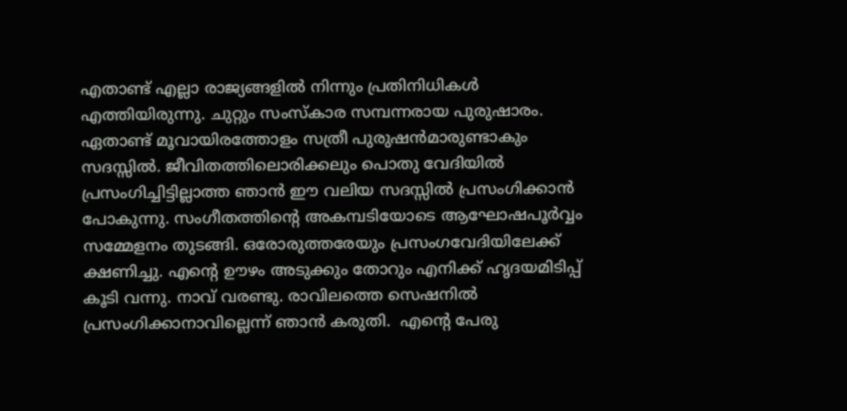എതാണ്ട് എല്ലാ രാജ്യങ്ങളില്‍ നിന്നും പ്രതിനിധികള്‍ എത്തിയിരുന്നു. ചുറ്റും സംസ്‌കാര സമ്പന്നരായ പുരുഷാരം. ഏതാണ്ട് മൂവായിരത്തോളം സത്രീ പുരുഷന്‍മാരുണ്ടാകും സദസ്സില്‍. ജീവിതത്തിലൊരിക്കലും പൊതു വേദിയില്‍ പ്രസംഗിച്ചിട്ടില്ലാത്ത ഞാന്‍ ഈ വലിയ സദസ്സില്‍ പ്രസംഗിക്കാന്‍ പോകുന്നു. സംഗീതത്തിന്റെ അകമ്പടിയോടെ ആഘോഷപൂര്‍വ്വം സമ്മേളനം തുടങ്ങി. ഒരോരുത്തരേയും പ്രസംഗവേദിയിലേക്ക് ക്ഷണിച്ചു. എന്റെ ഊഴം അടുക്കും തോറും എനിക്ക് ഹൃദയമിടിപ്പ് കൂടി വന്നു. നാവ് വരണ്ടു. രാവിലത്തെ സെഷനില്‍ പ്രസംഗിക്കാനാവില്ലെന്ന് ഞാന്‍ കരുതി.  എന്റെ പേരു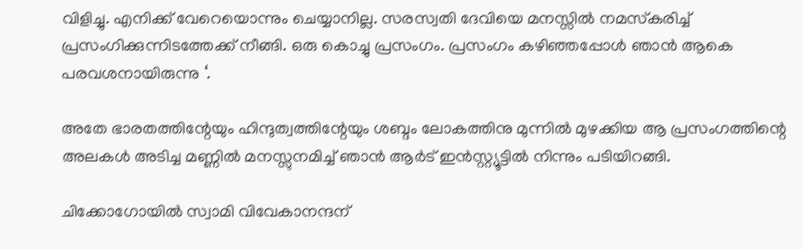വിളിച്ചു. എനിക്ക് വേറെയൊന്നും ചെയ്യാനില്ല. സരസ്വതി ദേവിയെ മനസ്സില്‍ നമസ്‌കരിച്ച് പ്രസംഗിക്കുന്നിടത്തേക്ക് നീങ്ങി. ഒരു കൊച്ചു പ്രസംഗം. പ്രസംഗം കഴിഞ്ഞപ്പോള്‍ ഞാന്‍ ആകെ പരവശനായിരുന്നു ‘.

അതേ ഭാരതത്തിന്റേയും ഹിന്ദുത്വത്തിന്റേയും ശബ്ദം ലോകത്തിനു മുന്നില്‍ മുഴക്കിയ ആ പ്രസംഗത്തിന്റെ അലകള്‍ അടിച്ച മണ്ണില്‍ മനസ്സുനമിച്ച് ഞാന്‍ ആര്‍ട് ഇന്‍സ്റ്റ്യൂട്ടില്‍ നിന്നും പടിയിറങ്ങി.

ചിക്കോഗോയില്‍ സ്വാമി വിവേകാനന്ദന്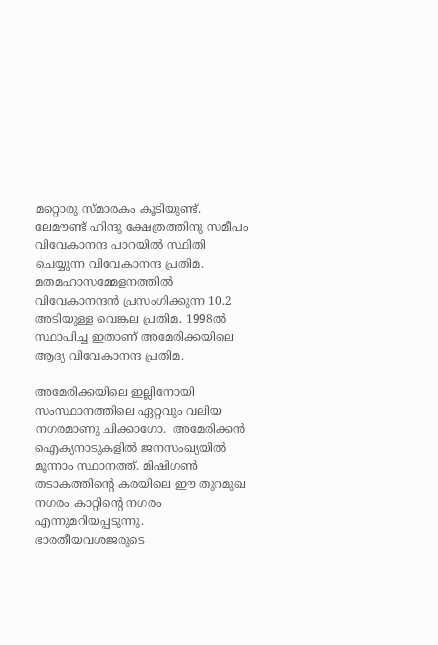മറ്റൊരു സ്മാരകം കൂടിയുണ്ട്. ലേമൗണ്ട് ഹിന്ദു ക്ഷേത്രത്തിനു സമീപം വിവേകാനന്ദ പാറയില്‍ സ്ഥിതി ചെയ്യുന്ന വിവേകാനന്ദ പ്രതിമ. മതമഹാസമ്മേളനത്തില്‍ വിവേകാനന്ദന്‍ പ്രസംഗിക്കുന്ന 10.2 അടിയുള്ള വെങ്കല പ്രതിമ. 1998ല്‍ സ്ഥാപിച്ച ഇതാണ് അമേരിക്കയിലെ ആദ്യ വിവേകാനന്ദ പ്രതിമ.

അമേരിക്കയിലെ ഇല്ലിനോയി സംസ്ഥാനത്തിലെ ഏറ്റവും വലിയ നഗരമാണു ചിക്കാഗോ.  അമേരിക്കന്‍ ഐക്യനാടുകളില്‍ ജനസംഖ്യയില്‍ മൂന്നാം സ്ഥാനത്ത്. മിഷിഗണ്‍ തടാകത്തിന്റെ കരയിലെ ഈ തുറമുഖ  നഗരം കാറ്റിന്റെ നഗരം എന്നുമറിയപ്പടുന്നു. ഭാരതീയവശജരുടെ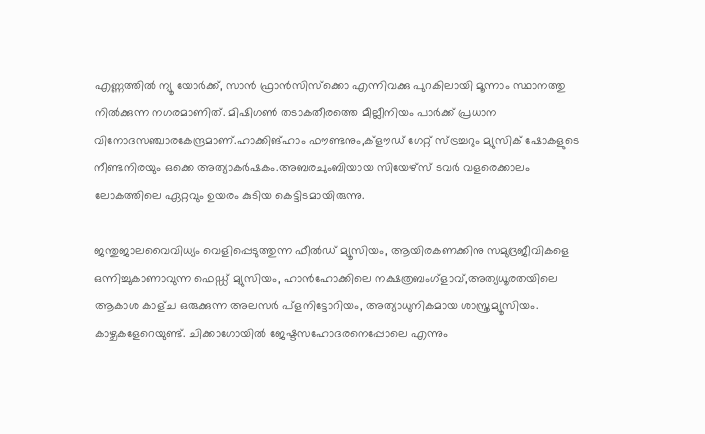എണ്ണത്തില്‍ ന്യൂ യോര്‍ക്ക്, സാന്‍ ഫ്രാന്‍സിസ്‌ക്കൊ എന്നിവക്കു പുറകിലായി മൂന്നാം സ്ഥാനത്തു നില്‍ക്കുന്ന നഗരമാണിത്. മിഷിഗണ്‍ തടാകതീരത്തെ മീല്ലീനിയം പാര്‍ക്ക് പ്രധാന വിനോദസഞ്ചാരകേന്ദ്രമാണ്.ഹാക്കിങ്ഹാം ഫൗണ്ടനും,ക്‌ളൗഡ് ഗേറ്റ് സ്ട്രച്ചറും മ്യുസിക് ഷോകളുടെ നീണ്ടനിരയും ഒക്കെ അത്യാകര്‍ഷകം.അബരചുംബിയായ സിയേഴ്‌സ് ടവര്‍ വളരെക്കാലം ലോകത്തിലെ ഏറ്റവും ഉയരം കുടിയ കെട്ടിടമായിരുന്നു.

ജന്തുജാലവൈവിധ്യം വെളിപ്പെടുത്തുന്ന ഫീല്‍ഡ് മ്യൂസിയം, ആയിരകണക്കിനു സമുദ്രജീവികളെ ഒന്നിച്ചുകാണാവുന്ന ഫെഡ്ഡ് മ്യുസിയം, ഹാന്‍ഹോക്കിലെ നക്ഷത്രബംഗ്‌ളാവ്,അത്യധൂരതയിലെ ആകാശ കാള്ച ഒരുക്കുന്ന അലസര്‍ പ്‌ളനിട്ടോറിയം, അത്യാധുനികമായ ശാസ്ത്രമ്യൂസിയം. കാഴ്ചകളേറെയുണ്ട്. ചിക്കാഗോയില്‍ ജേഷ്ടസഹോദരനെപ്പോലെ എന്നും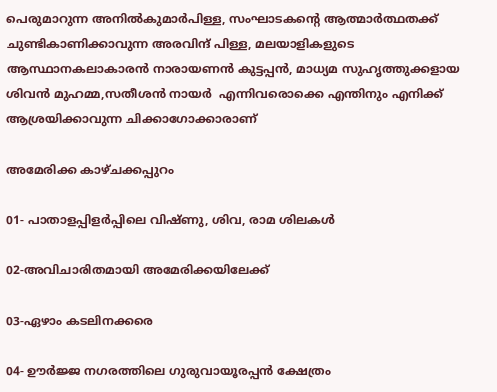പെരുമാറുന്ന അനില്‍കുമാര്‍പിള്ള, സംഘാടകന്റെ ആത്മാര്‍ത്ഥതക്ക് ചുണ്ടികാണിക്കാവുന്ന അരവിന്ദ് പിള്ള, മലയാളികളുടെ ആസ്ഥാനകലാകാരന്‍ നാരായണന്‍ കുട്ടപ്പന്‍, മാധ്യമ സുഹൃത്തുക്കളായ ശിവന്‍ മുഹമ്മ,സതീശന്‍ നായര്‍  എന്നിവരൊക്കെ എന്തിനും എനിക്ക് ആശ്രയിക്കാവുന്ന ചിക്കാഗോക്കാരാണ്‌

അമേരിക്ക കാഴ്ചക്കപ്പുറം

01- പാതാളപ്പിളര്‍പ്പിലെ വിഷ്ണു, ശിവ, രാമ ശിലകള്‍

02-അവിചാരിതമായി അമേരിക്കയിലേക്ക്

03-ഏഴാം കടലിനക്കരെ

04- ഊര്‍ജ്ജ നഗരത്തിലെ ഗുരുവായൂരപ്പന്‍ ക്ഷേത്രം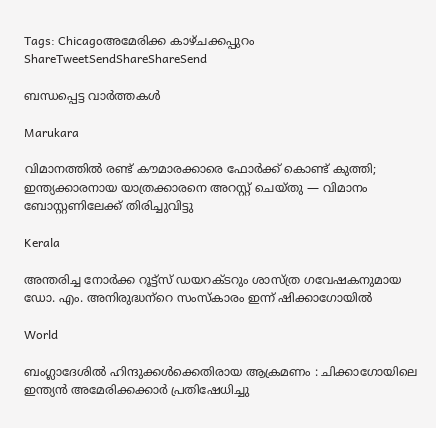Tags: Chicagoഅമേരിക്ക കാഴ്ചക്കപ്പുറം
ShareTweetSendShareShareSend

ബന്ധപ്പെട്ട വാര്‍ത്തകള്‍

Marukara

വിമാനത്തിൽ രണ്ട് കൗമാരക്കാരെ ഫോർക്ക് കൊണ്ട് കുത്തി; ഇന്ത്യക്കാരനായ യാത്രക്കാരനെ അറസ്റ്റ് ചെയ്തു — വിമാനം ബോസ്റ്റണിലേക്ക് തിരിച്ചുവിട്ടു

Kerala

അന്തരിച്ച നോര്‍ക്ക റൂട്ട്സ് ഡയറക്ടറും ശാസ്ത്ര ഗവേഷകനുമായ ഡോ. എം. അനിരുദ്ധന്‌റെ സംസ്‌കാരം ഇന്ന് ഷിക്കാഗോയില്‍

World

ബംഗ്ലാദേശിൽ ഹിന്ദുക്കൾക്കെതിരായ ആക്രമണം : ചിക്കാഗോയിലെ ഇന്ത്യൻ അമേരിക്കക്കാർ പ്രതിഷേധിച്ചു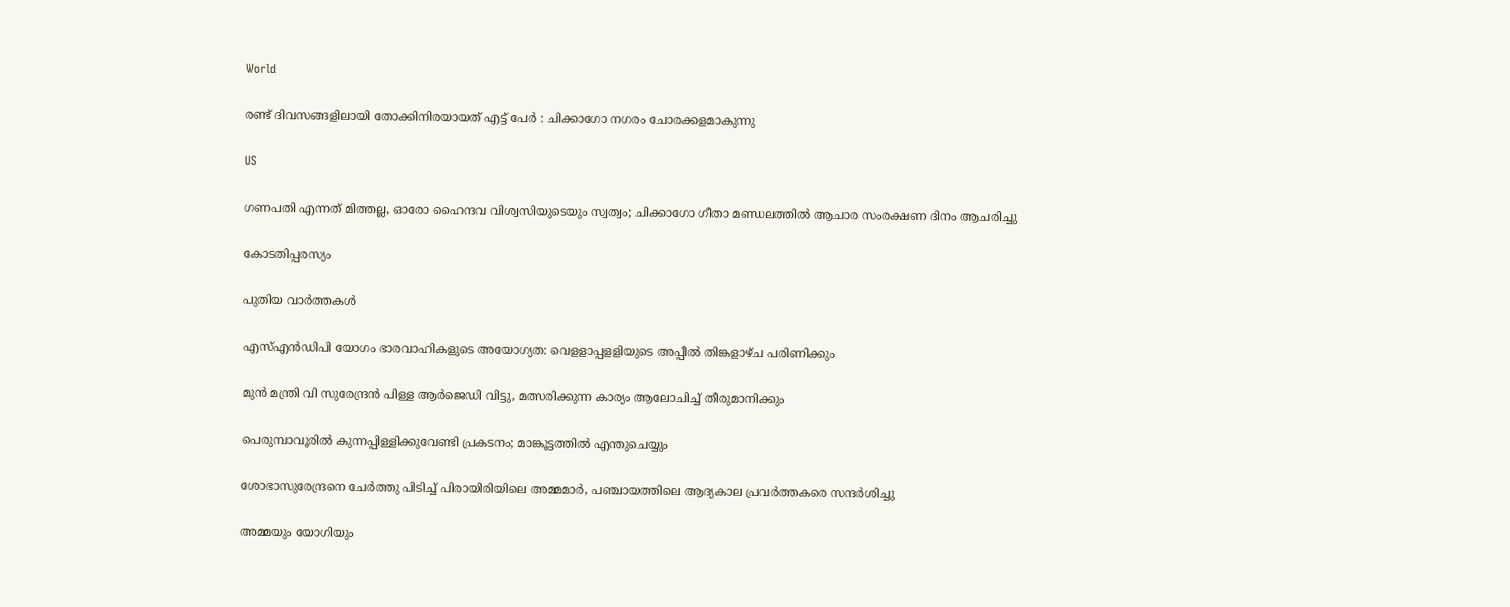World

രണ്ട് ദിവസങ്ങളിലായി തോക്കിനിരയായത് എട്ട് പേർ : ചിക്കാഗോ നഗരം ചോരക്കളമാകുന്നു

US

ഗണപതി എന്നത് മിത്തല്ല, ഓരോ ഹൈന്ദവ വിശ്വസിയുടെയും സ്വത്വം; ചിക്കാഗോ ഗീതാ മണ്ഡലത്തിൽ ആചാര സംരക്ഷണ ദിനം ആചരിച്ചു

കോടതിപ്പരസ്യം

പുതിയ വാര്‍ത്തകള്‍

എസ്എന്‍ഡിപി യോഗം ഭാരവാഹികളുടെ അയോഗ്യത: വെളളാപ്പളളിയുടെ അപ്പീല്‍ തിങ്കളാഴ്ച പരിണിക്കും

മുന്‍ മന്ത്രി വി സുരേന്ദ്രന്‍ പിള്ള ആര്‍ജെഡി വിട്ടു, മത്സരിക്കുന്ന കാര്യം ആലോചിച്ച് തീരുമാനിക്കും

പെരുമ്പാവൂരിൽ കുന്നപ്പിള്ളിക്കുവേണ്ടി പ്രകടനം; മാങ്കൂട്ടത്തിൽ എന്തുചെയ്യും

ശോഭാസുരേന്ദ്രനെ ചേര്‍ത്തു പിടിച്ച് പിരായിരിയിലെ അമ്മമാര്‍, പഞ്ചായത്തിലെ ആദ്യകാല പ്രവര്‍ത്തകരെ സന്ദര്‍ശിച്ചു

അമ്മയും യോഗിയും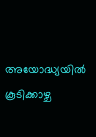അയോദ്ധ്യയിൽ കൂടിക്കാഴ്ച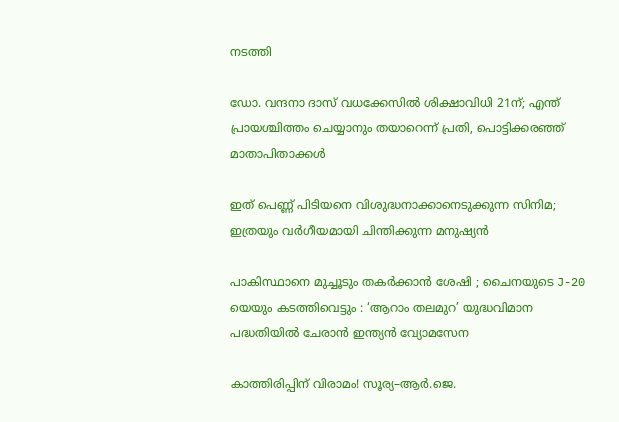നടത്തി

ഡോ. വന്ദനാ ദാസ് വധക്കേസിൽ ശിക്ഷാവിധി 21ന്; എന്ത് പ്രായശ്ചിത്തം ചെയ്യാനും തയാറെന്ന് പ്രതി, പൊട്ടിക്കരഞ്ഞ് മാതാപിതാക്കൾ

ഇത് പെണ്ണ് പിടിയനെ വിശുദ്ധനാക്കാനെടുക്കുന്ന സിനിമ; ഇത്രയും വർഗീയമായി ചിന്തിക്കുന്ന മനുഷ്യൻ

പാകിസ്ഥാനെ മുച്ചൂടും തകർക്കാൻ ശേഷി ; ചൈനയുടെ J-20 യെയും കടത്തിവെട്ടും : ‘ആറാം തലമുറ’ യുദ്ധവിമാന പദ്ധതിയിൽ ചേരാൻ ഇന്ത്യൻ വ്യോമസേന

കാത്തിരിപ്പിന് വിരാമം! സൂര്യ–ആർ.ജെ.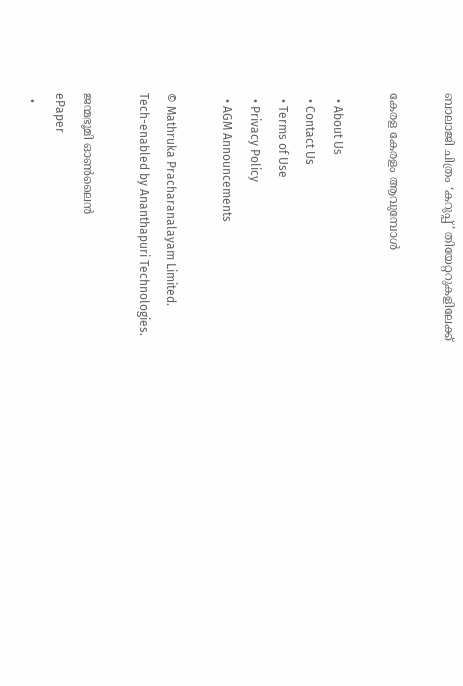ബാലാജി ചിത്രം ‘കറുപ്പ്’ തിയേറ്ററുകളിലേക്ക്

കേരള കേരളം ആവുമ്പോൾ

  • About Us
  • Contact Us
  • Terms of Use
  • Privacy Policy
  • AGM Announcements

© Mathruka Pracharanalayam Limited.
Tech-enabled by Ananthapuri Technologies.

ജന്മഭൂമി ഓണ്‍ലൈന്‍
ePaper
  •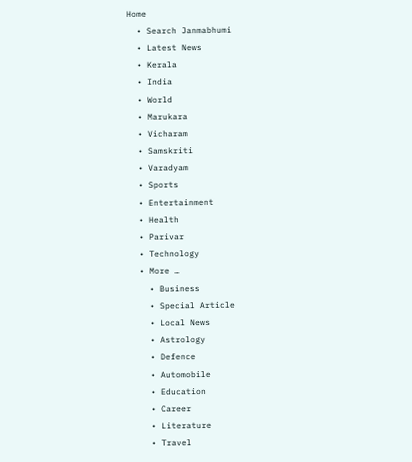Home
  • Search Janmabhumi
  • Latest News
  • Kerala
  • India
  • World
  • Marukara
  • Vicharam
  • Samskriti
  • Varadyam
  • Sports
  • Entertainment
  • Health
  • Parivar
  • Technology
  • More …
    • Business
    • Special Article
    • Local News
    • Astrology
    • Defence
    • Automobile
    • Education
    • Career
    • Literature
    • Travel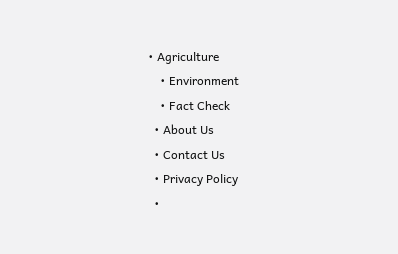• Agriculture
    • Environment
    • Fact Check
  • About Us
  • Contact Us
  • Privacy Policy
  •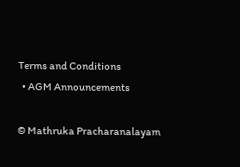Terms and Conditions
  • AGM Announcements

© Mathruka Pracharanalayam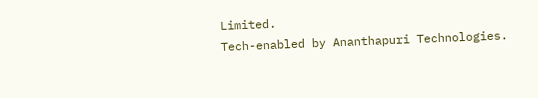Limited.
Tech-enabled by Ananthapuri Technologies.